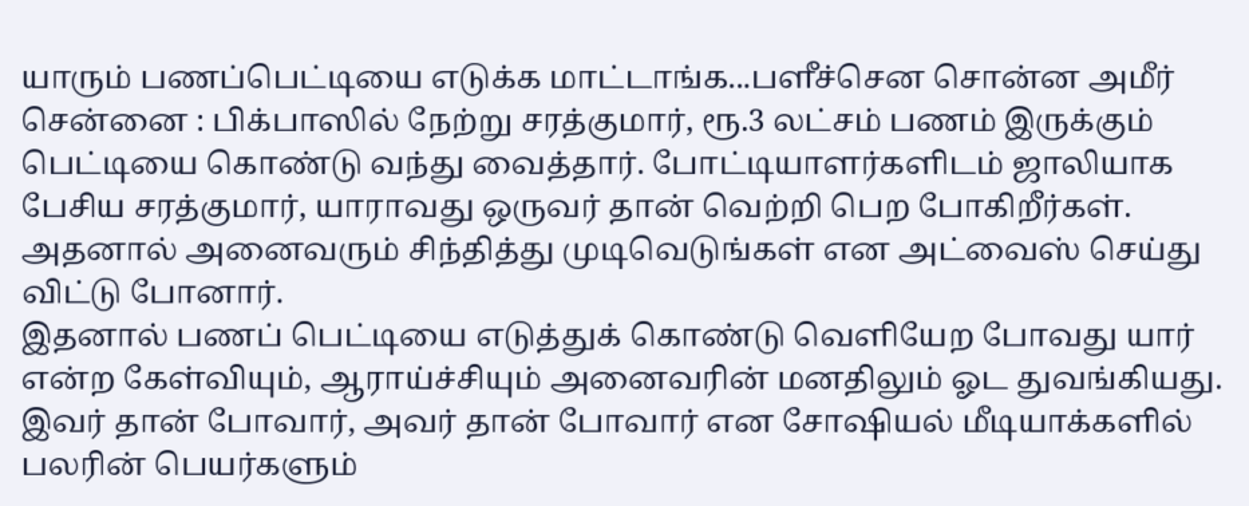யாரும் பணப்பெட்டியை எடுக்க மாட்டாங்க...பளீச்சென சொன்ன அமீர்
சென்னை : பிக்பாஸில் நேற்று சரத்குமார், ரூ.3 லட்சம் பணம் இருக்கும் பெட்டியை கொண்டு வந்து வைத்தார். போட்டியாளர்களிடம் ஜாலியாக பேசிய சரத்குமார், யாராவது ஒருவர் தான் வெற்றி பெற போகிறீர்கள். அதனால் அனைவரும் சிந்தித்து முடிவெடுங்கள் என அட்வைஸ் செய்து விட்டு போனார்.
இதனால் பணப் பெட்டியை எடுத்துக் கொண்டு வெளியேற போவது யார் என்ற கேள்வியும், ஆராய்ச்சியும் அனைவரின் மனதிலும் ஓட துவங்கியது. இவர் தான் போவார், அவர் தான் போவார் என சோஷியல் மீடியாக்களில் பலரின் பெயர்களும்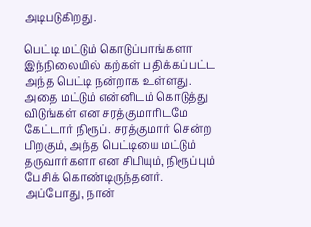அடிபடுகிறது.

பெட்டி மட்டும் கொடுப்பாங்களா
இந்நிலையில் கற்கள் பதிக்கப்பட்ட அந்த பெட்டி நன்றாக உள்ளது. அதை மட்டும் என்னிடம் கொடுத்து விடுங்கள் என சரத்குமாரிடமே கேட்டார் நிரூப். சரத்குமார் சென்ற பிறகும், அந்த பெட்டியை மட்டும் தருவார்களா என சிபியும், நிரூப்பும் பேசிக் கொண்டிருந்தனர். அப்போது, நான்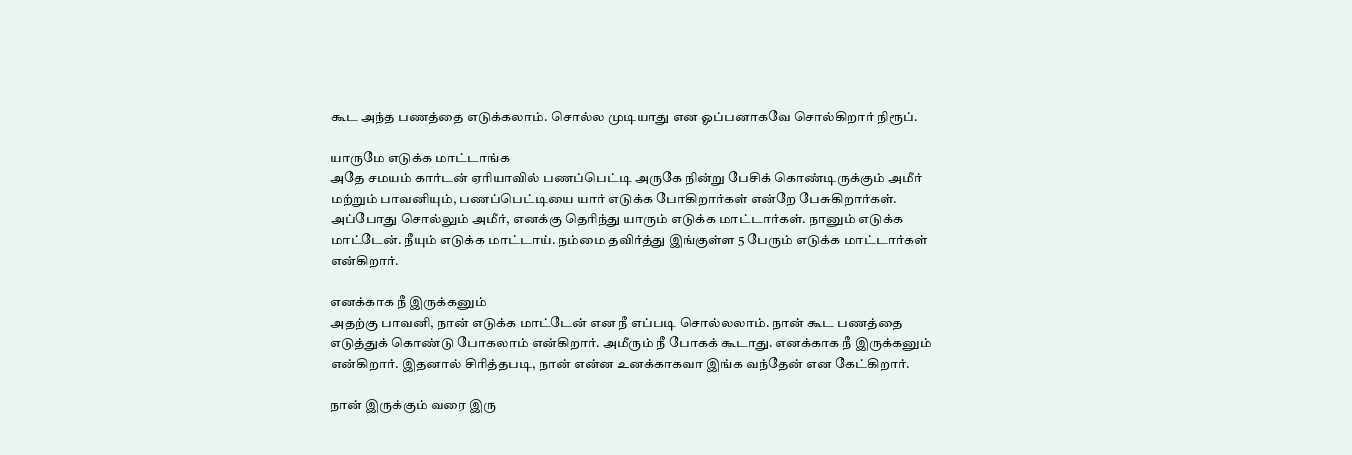கூட அந்த பணத்தை எடுக்கலாம். சொல்ல முடியாது என ஓப்பனாகவே சொல்கிறார் நிரூப்.

யாருமே எடுக்க மாட்டாங்க
அதே சமயம் கார்டன் ஏரியாவில் பணப்பெட்டி அருகே நின்று பேசிக் கொண்டிருக்கும் அமீர் மற்றும் பாவனியும், பணப்பெட்டியை யார் எடுக்க போகிறார்கள் என்றே பேசுகிறார்கள். அப்போது சொல்லும் அமீர், எனக்கு தெரிந்து யாரும் எடுக்க மாட்டார்கள். நானும் எடுக்க மாட்டேன். நீயும் எடுக்க மாட்டாய். நம்மை தவிர்த்து இங்குள்ள 5 பேரும் எடுக்க மாட்டார்கள் என்கிறார்.

எனக்காக நீ இருக்கனும்
அதற்கு பாவனி, நான் எடுக்க மாட்டேன் என நீ எப்படி சொல்லலாம். நான் கூட பணத்தை எடுத்துக் கொண்டு போகலாம் என்கிறார். அமீரும் நீ போகக் கூடாது. எனக்காக நீ இருக்கனும் என்கிறார். இதனால் சிரித்தபடி, நான் என்ன உனக்காகவா இங்க வந்தேன் என கேட்கிறார்.

நான் இருக்கும் வரை இரு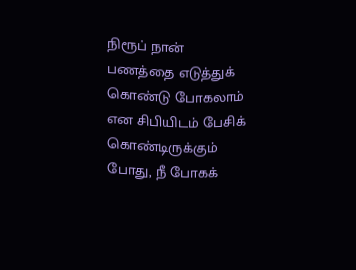நிரூப் நான் பணத்தை எடுத்துக் கொண்டு போகலாம் என சிபியிடம் பேசிக் கொண்டிருக்கும் போது, நீ போகக்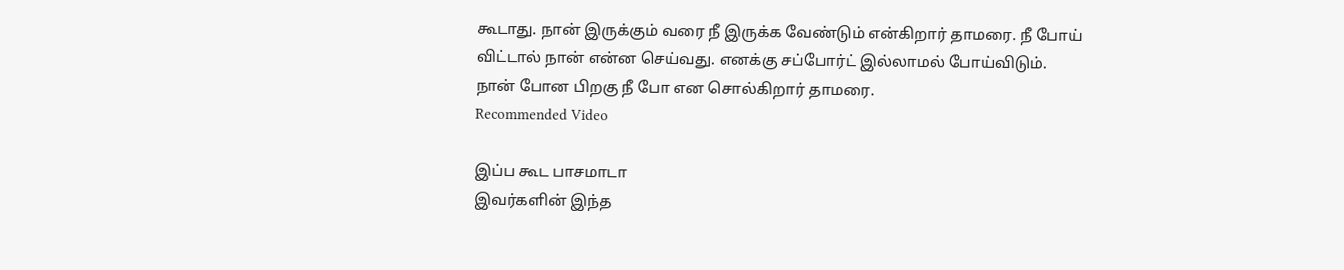கூடாது. நான் இருக்கும் வரை நீ இருக்க வேண்டும் என்கிறார் தாமரை. நீ போய் விட்டால் நான் என்ன செய்வது. எனக்கு சப்போர்ட் இல்லாமல் போய்விடும். நான் போன பிறகு நீ போ என சொல்கிறார் தாமரை.
Recommended Video

இப்ப கூட பாசமாடா
இவர்களின் இந்த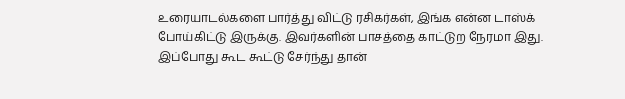உரையாடல்களை பார்த்து விட்டு ரசிகர்கள், இங்க என்ன டாஸ்க் போய்கிட்டு இருக்கு. இவர்களின் பாசத்தை காட்டுற நேரமா இது. இப்போது கூட கூட்டு சேர்ந்து தான்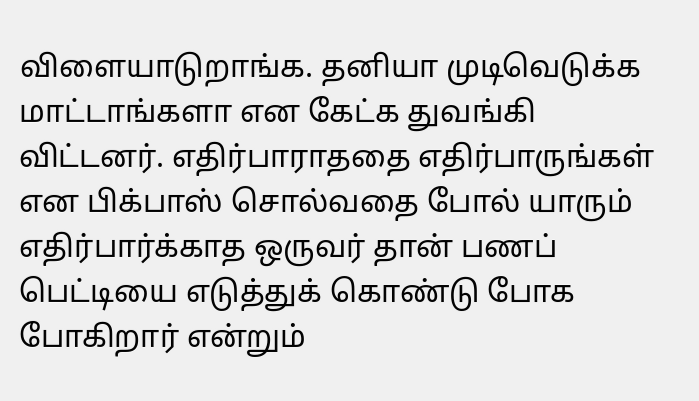விளையாடுறாங்க. தனியா முடிவெடுக்க மாட்டாங்களா என கேட்க துவங்கி விட்டனர். எதிர்பாராததை எதிர்பாருங்கள் என பிக்பாஸ் சொல்வதை போல் யாரும் எதிர்பார்க்காத ஒருவர் தான் பணப் பெட்டியை எடுத்துக் கொண்டு போக போகிறார் என்றும்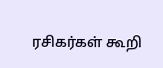ரசிகர்கள் கூறி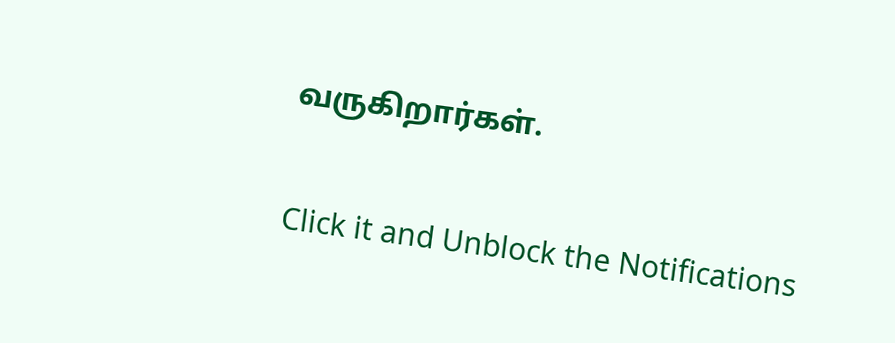வருகிறார்கள்.


Click it and Unblock the Notifications